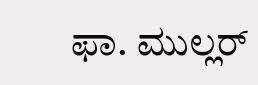ಫಾ. ಮುಲ್ಲರ್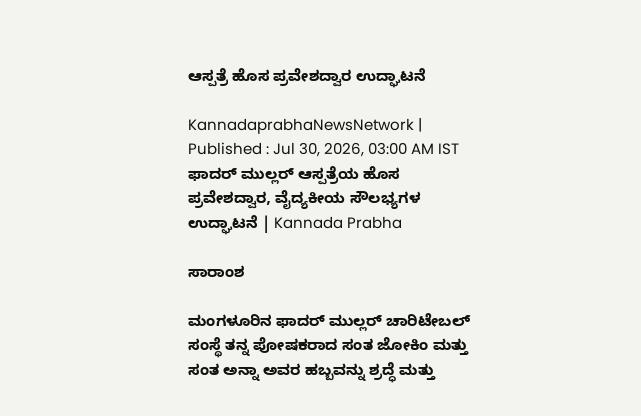ಆಸ್ಪತ್ರೆ ಹೊಸ ಪ್ರವೇಶದ್ವಾರ ಉದ್ಘಾಟನೆ

KannadaprabhaNewsNetwork |
Published : Jul 30, 2026, 03:00 AM IST
ಫಾದರ್ ಮುಲ್ಲರ್ ಆಸ್ಪತ್ರೆಯ ಹೊಸ ಪ್ರವೇಶದ್ವಾರ, ವೈದ್ಯಕೀಯ ಸೌಲಭ್ಯಗಳ ಉದ್ಘಾಟನೆ | Kannada Prabha

ಸಾರಾಂಶ

ಮಂಗಳೂರಿನ ಫಾದರ್ ಮುಲ್ಲ‌ರ್ ಚಾರಿಟೇಬಲ್ ಸಂಸ್ಥೆ ತನ್ನ ಪೋಷಕರಾದ ಸಂತ ಜೋಕಿಂ ಮತ್ತು ಸಂತ ಅನ್ನಾ ಅವರ ಹಬ್ಬವನ್ನು ಶ್ರದ್ಧೆ ಮತ್ತು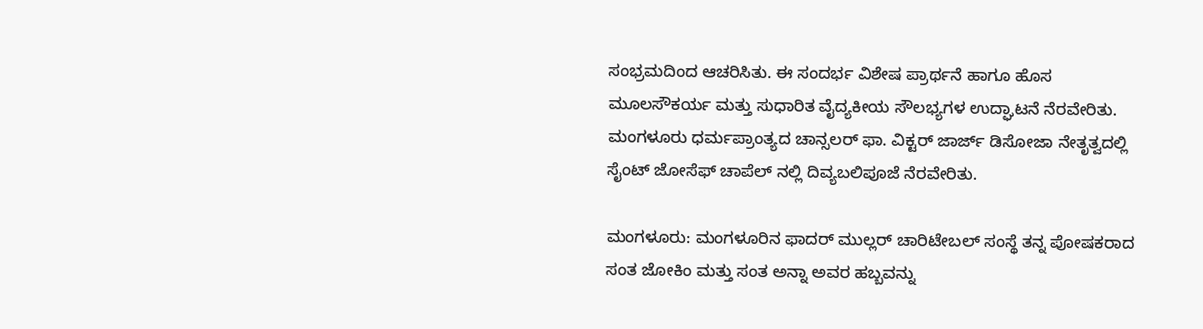ಸಂಭ್ರಮದಿಂದ ಆಚರಿಸಿತು. ಈ ಸಂದರ್ಭ ವಿಶೇಷ ಪ್ರಾರ್ಥನೆ ಹಾಗೂ ಹೊಸ ಮೂಲಸೌಕರ್ಯ ಮತ್ತು ಸುಧಾರಿತ ವೈದ್ಯಕೀಯ ಸೌಲಭ್ಯಗಳ ಉದ್ಘಾಟನೆ ನೆರವೇರಿತು. ಮಂಗಳೂರು ಧರ್ಮಪ್ರಾಂತ್ಯದ ಚಾನ್ಸಲರ್ ಫಾ. ವಿಕ್ಟರ್ ಜಾರ್ಜ್ ಡಿಸೋಜಾ ನೇತೃತ್ವದಲ್ಲಿ ಸೈಂಟ್ ಜೋಸೆಫ್ ಚಾಪೆಲ್ ನಲ್ಲಿ ದಿವ್ಯಬಲಿಪೂಜೆ ನೆರವೇರಿತು.

ಮಂಗಳೂರು: ಮಂಗಳೂರಿನ ಫಾದರ್ ಮುಲ್ಲ‌ರ್ ಚಾರಿಟೇಬಲ್ ಸಂಸ್ಥೆ ತನ್ನ ಪೋಷಕರಾದ ಸಂತ ಜೋಕಿಂ ಮತ್ತು ಸಂತ ಅನ್ನಾ ಅವರ ಹಬ್ಬವನ್ನು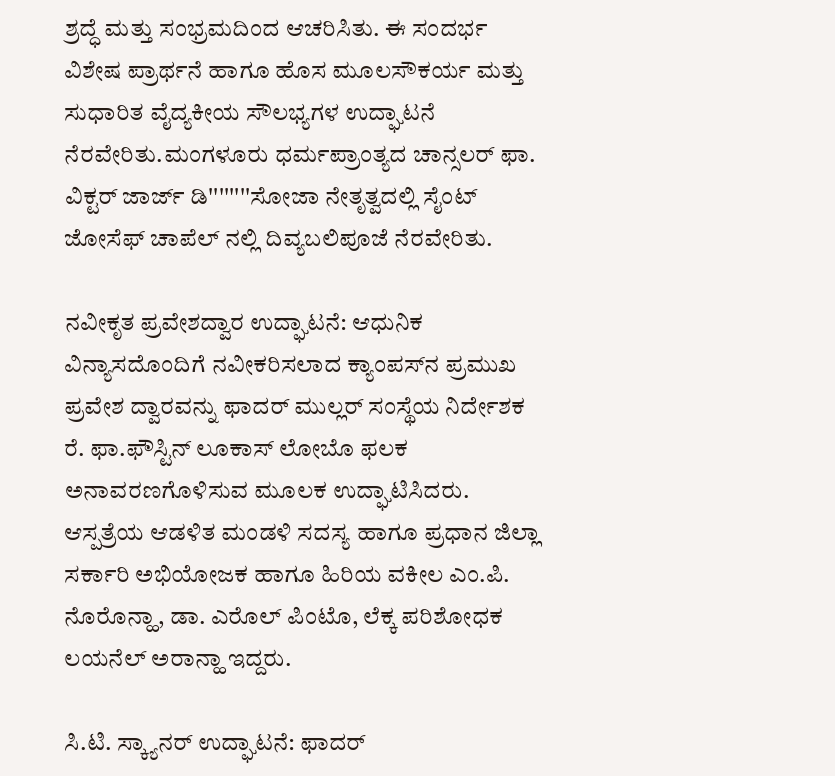ಶ್ರದ್ಧೆ ಮತ್ತು ಸಂಭ್ರಮದಿಂದ ಆಚರಿಸಿತು. ಈ ಸಂದರ್ಭ ವಿಶೇಷ ಪ್ರಾರ್ಥನೆ ಹಾಗೂ ಹೊಸ ಮೂಲಸೌಕರ್ಯ ಮತ್ತು ಸುಧಾರಿತ ವೈದ್ಯಕೀಯ ಸೌಲಭ್ಯಗಳ ಉದ್ಘಾಟನೆ ನೆರವೇರಿತು.ಮಂಗಳೂರು ಧರ್ಮಪ್ರಾಂತ್ಯದ ಚಾನ್ಸಲರ್ ಫಾ. ವಿಕ್ಟರ್ ಜಾರ್ಜ್ ಡಿ''''''''ಸೋಜಾ ನೇತೃತ್ವದಲ್ಲಿ ಸೈಂಟ್ ಜೋಸೆಫ್ ಚಾಪೆಲ್ ನಲ್ಲಿ ದಿವ್ಯಬಲಿಪೂಜೆ ನೆರವೇರಿತು.

ನವೀಕೃತ ಪ್ರವೇಶದ್ವಾರ ಉದ್ಘಾಟನೆ: ಆಧುನಿಕ ವಿನ್ಯಾಸದೊಂದಿಗೆ ನವೀಕರಿಸಲಾದ ಕ್ಯಾಂಪಸ್‌ನ ಪ್ರಮುಖ ಪ್ರವೇಶ ದ್ವಾರವನ್ನು ಫಾದರ್ ಮುಲ್ಲರ್ ಸಂಸ್ಥೆಯ ನಿರ್ದೇಶಕ ರೆ. ಫಾ.ಫೌಸ್ಟಿನ್ ಲೂಕಾಸ್ ಲೋಬೊ ಫಲಕ ಅನಾವರಣಗೊಳಿಸುವ ಮೂಲಕ ಉದ್ಘಾಟಿಸಿದರು. ಆಸ್ಪತ್ರೆಯ ಆಡಳಿತ ಮಂಡಳಿ ಸದಸ್ಯ ಹಾಗೂ ಪ್ರಧಾನ ಜಿಲ್ಲಾ ಸರ್ಕಾರಿ ಅಭಿಯೋಜಕ ಹಾಗೂ ಹಿರಿಯ ವಕೀಲ ಎಂ.ಪಿ. ನೊರೊನ್ಹಾ, ಡಾ. ಎರೊಲ್ ಪಿಂಟೊ, ಲೆಕ್ಕ ಪರಿಶೋಧಕ ಲಯನೆಲ್ ಅರಾನ್ಹಾ ಇದ್ದರು.

ಸಿ.ಟಿ. ಸ್ಕ್ಯಾನರ್ ಉದ್ಘಾಟನೆ: ಫಾದರ್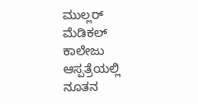ಮುಲ್ಲರ್ ಮೆಡಿಕಲ್ ಕಾಲೇಜು ಆಸ್ಪತ್ರೆಯಲ್ಲಿ ನೂತನ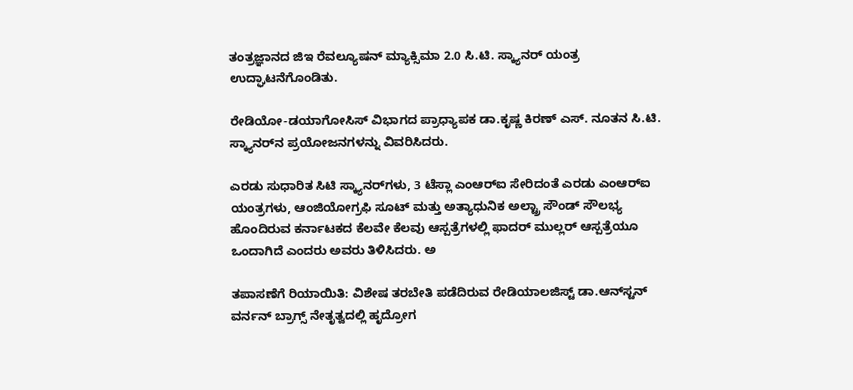ತಂತ್ರಜ್ಞಾನದ ಜಿಇ ರೆವಲ್ಯೂಷನ್ ಮ್ಯಾಕ್ಸಿಮಾ 2.0 ಸಿ.ಟಿ. ಸ್ಕ್ಯಾನರ್ ಯಂತ್ರ ಉದ್ಘಾಟನೆಗೊಂಡಿತು.

ರೇಡಿಯೋ-ಡಯಾಗೋಸಿಸ್ ವಿಭಾಗದ ಪ್ರಾಧ್ಯಾಪಕ ಡಾ.ಕೃಷ್ಣ ಕಿರಣ್ ಎಸ್. ನೂತನ ಸಿ.ಟಿ. ಸ್ಕ್ಯಾನರ್‌ನ ಪ್ರಯೋಜನಗಳನ್ನು ವಿವರಿಸಿದರು.

ಎರಡು ಸುಧಾರಿತ ಸಿಟಿ ಸ್ಕ್ಯಾನರ್‌ಗಳು, 3 ಟೆಸ್ಲಾ ಎಂಆರ್‌ಐ ಸೇರಿದಂತೆ ಎರಡು ಎಂಆರ್‌ಐ ಯಂತ್ರಗಳು, ಆಂಜಿಯೋಗ್ರಫಿ ಸೂಟ್ ಮತ್ತು ಅತ್ಯಾಧುನಿಕ ಅಲ್ಟ್ರಾ ಸೌಂಡ್ ಸೌಲಭ್ಯ ಹೊಂದಿರುವ ಕರ್ನಾಟಕದ ಕೆಲವೇ ಕೆಲವು ಆಸ್ಪತ್ರೆಗಳಲ್ಲಿ ಫಾದರ್ ಮುಲ್ಲರ್ ಆಸ್ಪತ್ರೆಯೂ ಒಂದಾಗಿದೆ ಎಂದರು ಅವರು ತಿಳಿಸಿದರು. ಅ

ತಪಾಸಣೆಗೆ ರಿಯಾಯಿತಿ: ವಿಶೇಷ ತರಬೇತಿ ಪಡೆದಿರುವ ರೇಡಿಯಾಲಜಿಸ್ಟ್ ಡಾ.ಆನ್‌ಸ್ಟನ್ ವರ್ನನ್ ಬ್ರಾಗ್ಸ್ ನೇತೃತ್ವದಲ್ಲಿ ಹೃದ್ರೋಗ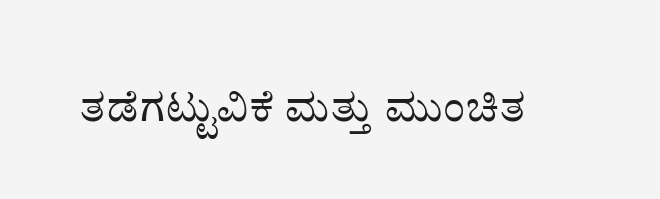ತಡೆಗಟ್ಟುವಿಕೆ ಮತ್ತು ಮುಂಚಿತ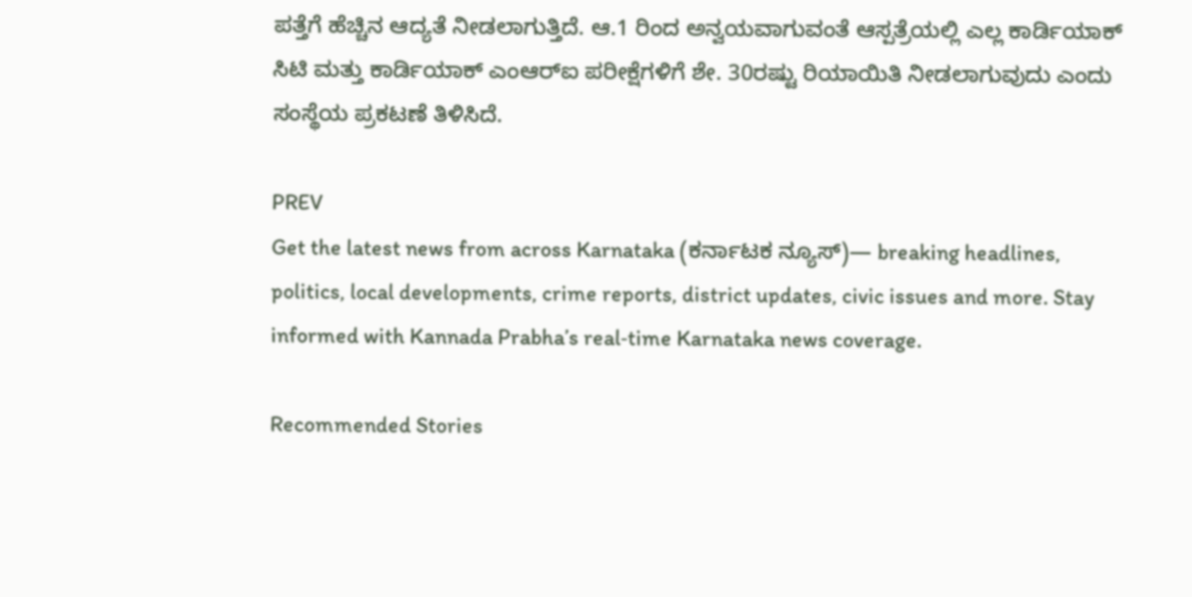ಪತ್ತೆಗೆ ಹೆಚ್ಚಿನ ಆದ್ಯತೆ ನೀಡಲಾಗುತ್ತಿದೆ. ಆ.1 ರಿಂದ ಅನ್ವಯವಾಗುವಂತೆ ಆಸ್ಪತ್ರೆಯಲ್ಲಿ ಎಲ್ಲ ಕಾರ್ಡಿಯಾಕ್ ಸಿಟಿ ಮತ್ತು ಕಾರ್ಡಿಯಾಕ್ ಎಂಆರ್‌ಐ ಪರೀಕ್ಷೆಗಳಿಗೆ ಶೇ. 30ರಷ್ಟು ರಿಯಾಯಿತಿ ನೀಡಲಾಗುವುದು ಎಂದು ಸಂಸ್ಥೆಯ ಪ್ರಕಟಣೆ ತಿಳಿಸಿದೆ.

PREV
Get the latest news from across Karnataka (ಕರ್ನಾಟಕ ನ್ಯೂಸ್)— breaking headlines, politics, local developments, crime reports, district updates, civic issues and more. Stay informed with Kannada Prabha’s real‑time Karnataka news coverage.

Recommended Stories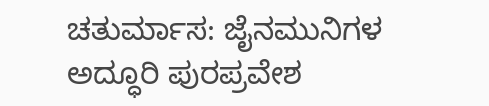ಚತುರ್ಮಾಸ: ಜೈನಮುನಿಗಳ ಅದ್ಧೂರಿ ಪುರಪ್ರವೇಶ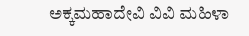ಅಕ್ಕಮಹಾದೇವಿ ವಿವಿ ಮಹಿಳಾ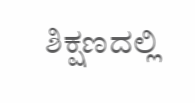ಶಿಕ್ಷಣದಲ್ಲಿ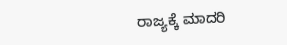ರಾಜ್ಯಕ್ಕೆ ಮಾದರಿ